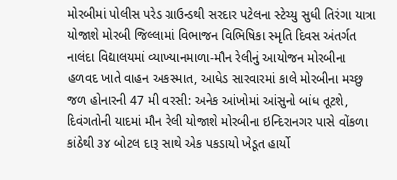મોરબીમાં પોલીસ પરેડ ગ્રાઉન્ડથી સરદાર પટેલના સ્ટેચ્યુ સુધી તિરંગા યાત્રા યોજાશે મોરબી જિલ્લામાં વિભાજન વિભિષિકા સ્મૃતિ દિવસ અંતર્ગત નાલંદા વિદ્યાલયમાં વ્યાખ્યાનમાળા-મૌન રેલીનું આયોજન મોરબીના હળવદ ખાતે વાહન અકસ્માત, આધેડ સારવારમાં કાલે મોરબીના મચ્છુ જળ હોનારની 47 મી વરસી: અનેક આંખોમાં આંસુનો બાંધ તૂટશે, દિવંગતોની યાદમાં મૌન રેલી યોજાશે મોરબીના ઇન્દિરાનગર પાસે વોંકળા કાંઠેથી ૩૪ બોટલ દારૂ સાથે એક પકડાયો ખેડૂત હાર્યો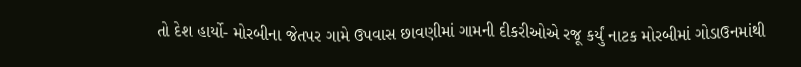તો દેશ હાર્યો- મોરબીના જેતપર ગામે ઉપવાસ છાવણીમાં ગામની દીકરીઓએ રજૂ કર્યું નાટક મોરબીમાં ગોડાઉનમાંથી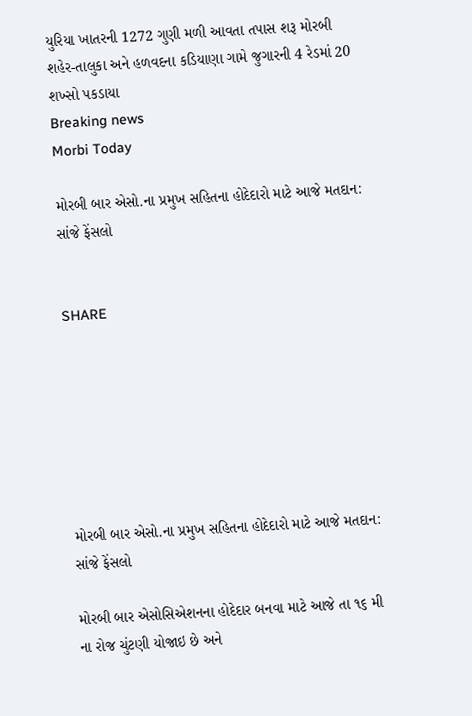યુરિયા ખાતરની 1272 ગુણી મળી આવતા તપાસ શરૂ મોરબી શહેર-તાલુકા અને હળવદના કડિયાણા ગામે જુગારની 4 રેડમાં 20 શખ્સો પકડાયા
Breaking news
Morbi Today

મોરબી બાર એસો.ના પ્રમુખ સહિતના હોદેદારો માટે આજે મતદાન: સાંજે ફેંસલો


SHARE







મોરબી બાર એસો.ના પ્રમુખ સહિતના હોદેદારો માટે આજે મતદાન: સાંજે ફેંસલો

મોરબી બાર એસોસિએશનના હોદેદાર બનવા માટે આજે તા ૧૬ મી ના રોજ ચુંટણી યોજાઇ છે અને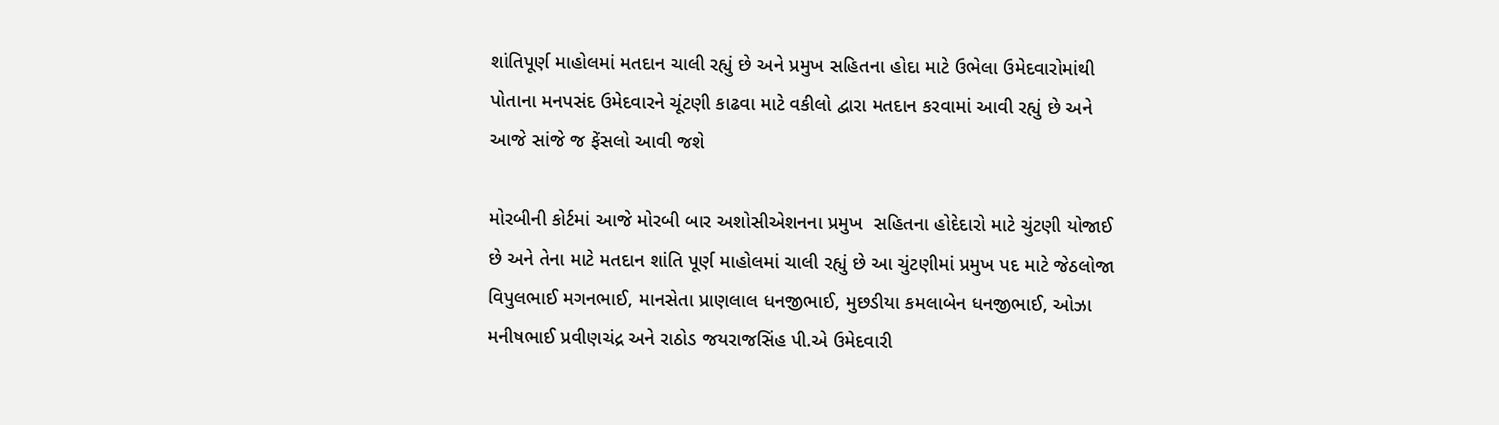શાંતિપૂર્ણ માહોલમાં મતદાન ચાલી રહ્યું છે અને પ્રમુખ સહિતના હોદા માટે ઉભેલા ઉમેદવારોમાંથી પોતાના મનપસંદ ઉમેદવારને ચૂંટણી કાઢવા માટે વકીલો દ્વારા મતદાન કરવામાં આવી રહ્યું છે અને આજે સાંજે જ ફેંસલો આવી જશે

મોરબીની કોર્ટમાં આજે મોરબી બાર અશોસીએશનના પ્રમુખ  સહિતના હોદેદારો માટે ચુંટણી યોજાઈ છે અને તેના માટે મતદાન શાંતિ પૂર્ણ માહોલમાં ચાલી રહ્યું છે આ ચુંટણીમાં પ્રમુખ પદ માટે જેઠલોજા વિપુલભાઈ મગનભાઈ, માનસેતા પ્રાણલાલ ધનજીભાઈ, મુછડીયા કમલાબેન ધનજીભાઈ, ઓઝા મનીષભાઈ પ્રવીણચંદ્ર અને રાઠોડ જયરાજસિંહ પી.એ ઉમેદવારી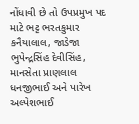નોંધાવી છે તો ઉપપ્રમુખ પદ માટે ભટ્ટ ભરતકુમાર કનૈયાલાલ, જાડેજા ભુપેન્દ્રસિંહ દેવીસિંહ, માનસેતા પ્રાણલાલ ધનજીભાઈ અને પારેખ અલ્પેશભાઈ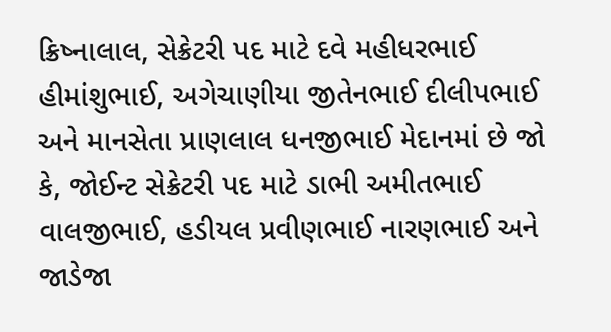ક્રિષ્નાલાલ, સેક્રેટરી પદ માટે દવે મહીધરભાઈ હીમાંશુભાઈ, અગેચાણીયા જીતેનભાઈ દીલીપભાઈ અને માનસેતા પ્રાણલાલ ધનજીભાઈ મેદાનમાં છે જો કે, જોઈન્ટ સેક્રેટરી પદ માટે ડાભી અમીતભાઈ વાલજીભાઈ, હડીયલ પ્રવીણભાઈ નારણભાઈ અને જાડેજા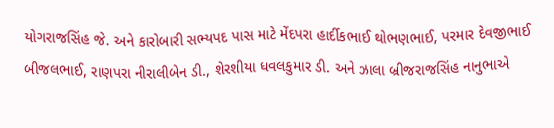યોગરાજસિંહ જે. અને કારોબારી સભ્યપદ પાસ માટે મેંદપરા હાર્દીકભાઈ થોભણભાઈ, પરમાર દેવજીભાઈ બીજલભાઈ, રાણપરા નીરાલીબેન ડી., શેરશીયા ધવલકુમાર ડી. અને ઝાલા બ્રીજરાજસિંહ નાનુભાએ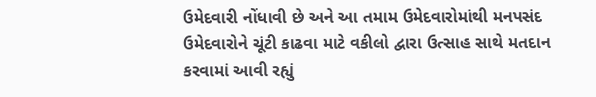ઉમેદવારી નોંધાવી છે અને આ તમામ ઉમેદવારોમાંથી મનપસંદ ઉમેદવારોને ચૂંટી કાઢવા માટે વકીલો દ્વારા ઉત્સાહ સાથે મતદાન કરવામાં આવી રહ્યું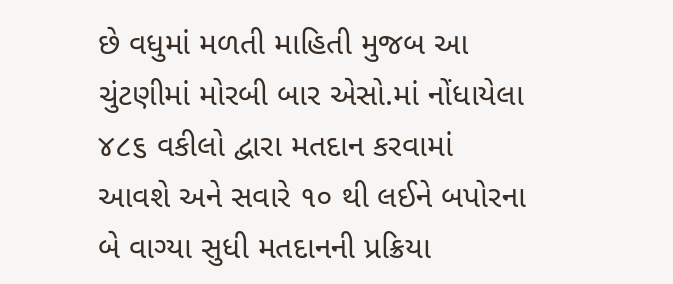છે વધુમાં મળતી માહિતી મુજબ આ ચુંટણીમાં મોરબી બાર એસો.માં નોંધાયેલા ૪૮૬ વકીલો દ્વારા મતદાન કરવામાં આવશે અને સવારે ૧૦ થી લઈને બપોરના બે વાગ્યા સુધી મતદાનની પ્રક્રિયા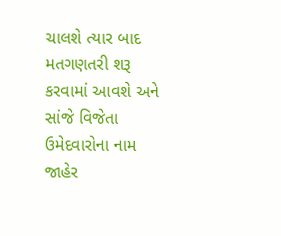ચાલશે ત્યાર બાદ મતગણતરી શરૂ કરવામાં આવશે અને સાંજે વિજેતા ઉમેદવારોના નામ જાહેર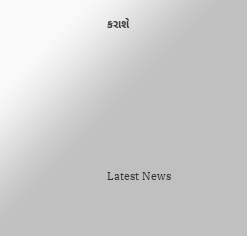કરાશે






Latest News